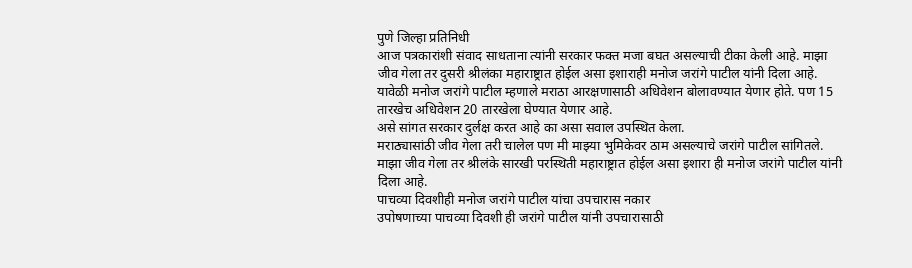पुणे जिल्हा प्रतिनिधी
आज पत्रकारांशी संवाद साधताना त्यांनी सरकार फक्त मजा बघत असल्याची टीका केली आहे. माझा जीव गेला तर दुसरी श्रीलंका महाराष्ट्रात होईल असा इशाराही मनोज जरांगे पाटील यांनी दिला आहे.
यावेळी मनोज जरांगे पाटील म्हणाले मराठा आरक्षणासाठी अधिवेशन बोलावण्यात येणार होते. पण 15 तारखेच अधिवेशन 20 तारखेला घेण्यात येणार आहे.
असे सांगत सरकार दुर्लक्ष करत आहे का असा सवाल उपस्थित केला.
मराठ्यासांठी जीव गेला तरी चालेल पण मी माझ्या भुमिकेवर ठाम असल्याचे जरांगे पाटील सांगितले. माझा जीव गेला तर श्रीलंके सारखी परस्थिती महाराष्ट्रात होईल असा इशारा ही मनोज जरांगे पाटील यांनी दिला आहे.
पाचव्या दिवशीही मनोज जरांगे पाटील यांचा उपचारास नकार
उपोषणाच्या पाचव्या दिवशी ही जरांगे पाटील यांनी उपचारासाठी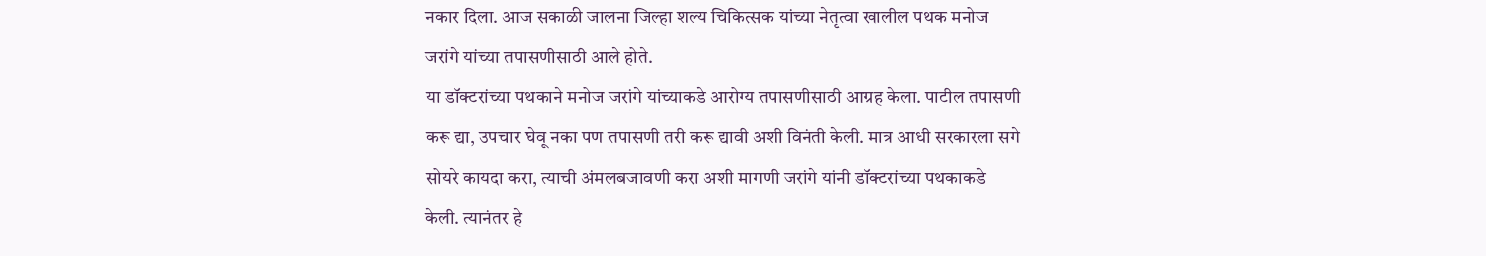नकार दिला. आज सकाळी जालना जिल्हा शल्य चिकित्सक यांच्या नेतृत्वा खालील पथक मनोज जरांगे यांच्या तपासणीसाठी आले होते.
या डॉक्टरांच्या पथकाने मनोज जरांगे यांच्याकडे आरोग्य तपासणीसाठी आग्रह केला. पाटील तपासणी करू द्या, उपचार घेवू नका पण तपासणी तरी करू द्यावी अशी विनंती केली. मात्र आधी सरकारला सगे सोयरे कायदा करा, त्याची अंमलबजावणी करा अशी मागणी जरांगे यांनी डॉक्टरांच्या पथकाकडे केली. त्यानंतर हे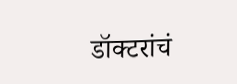डॉक्टरांचं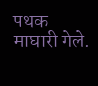पथक माघारी गेले.